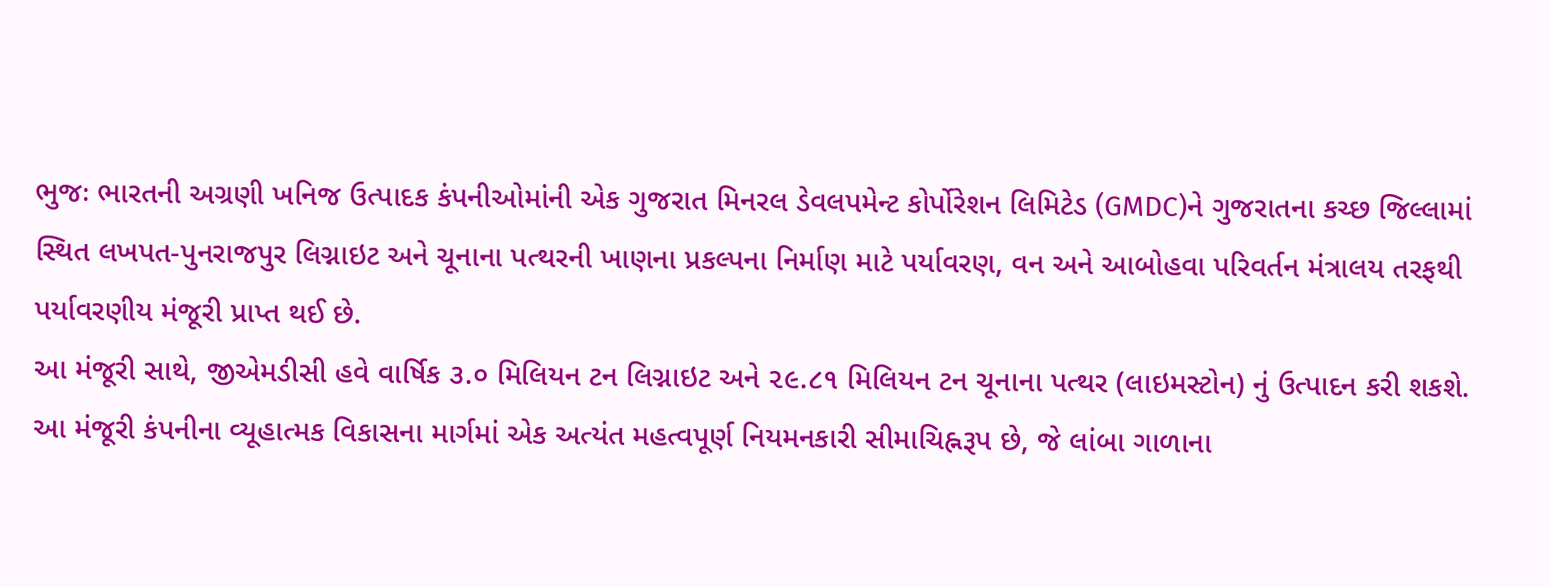ભુજઃ ભારતની અગ્રણી ખનિજ ઉત્પાદક કંપનીઓમાંની એક ગુજરાત મિનરલ ડેવલપમેન્ટ કોર્પોરેશન લિમિટેડ (GMDC)ને ગુજરાતના કચ્છ જિલ્લામાં સ્થિત લખપત-પુનરાજપુર લિગ્નાઇટ અને ચૂનાના પત્થરની ખાણના પ્રકલ્પના નિર્માણ માટે પર્યાવરણ, વન અને આબોહવા પરિવર્તન મંત્રાલય તરફથી પર્યાવરણીય મંજૂરી પ્રાપ્ત થઈ છે.
આ મંજૂરી સાથે, જીએમડીસી હવે વાર્ષિક ૩.૦ મિલિયન ટન લિગ્નાઇટ અને ૨૯.૮૧ મિલિયન ટન ચૂનાના પત્થર (લાઇમસ્ટોન) નું ઉત્પાદન કરી શકશે. આ મંજૂરી કંપનીના વ્યૂહાત્મક વિકાસના માર્ગમાં એક અત્યંત મહત્વપૂર્ણ નિયમનકારી સીમાચિહ્નરૂપ છે, જે લાંબા ગાળાના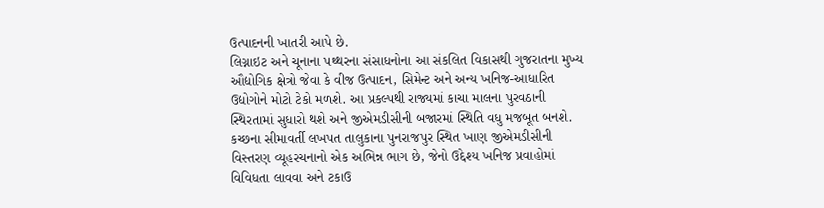ઉત્પાદનની ખાતરી આપે છે.
લિગ્નાઇટ અને ચૂનાના પથ્થરના સંસાધનોના આ સંકલિત વિકાસથી ગુજરાતના મુખ્ય ઔદ્યોગિક ક્ષેત્રો જેવા કે વીજ ઉત્પાદન, સિમેન્ટ અને અન્ય ખનિજ-આધારિત ઉદ્યોગોને મોટો ટેકો મળશે. આ પ્રકલ્પથી રાજ્યમાં કાચા માલના પુરવઠાની સ્થિરતામાં સુધારો થશે અને જીએમડીસીની બજારમાં સ્થિતિ વધુ મજબૂત બનશે.
કચ્છના સીમાવર્તી લખપત તાલુકાના પુનરાજપુર સ્થિત ખાણ જીએમડીસીની વિસ્તરણ વ્યૂહરચનાનો એક અભિન્ન ભાગ છે, જેનો ઉદ્દેશ્ય ખનિજ પ્રવાહોમાં વિવિધતા લાવવા અને ટકાઉ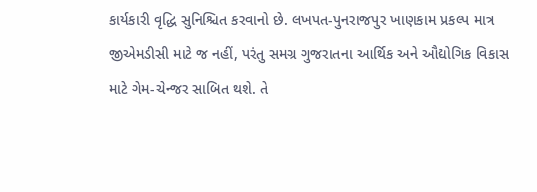કાર્યકારી વૃદ્ધિ સુનિશ્ચિત કરવાનો છે. લખપત-પુનરાજપુર ખાણકામ પ્રકલ્પ માત્ર જીએમડીસી માટે જ નહીં, પરંતુ સમગ્ર ગુજરાતના આર્થિક અને ઔદ્યોગિક વિકાસ માટે ગેમ-ચેન્જર સાબિત થશે. તે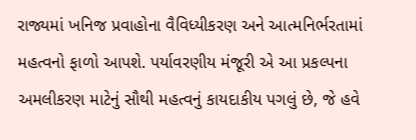રાજ્યમાં ખનિજ પ્રવાહોના વૈવિધ્યીકરણ અને આત્મનિર્ભરતામાં મહત્વનો ફાળો આપશે. પર્યાવરણીય મંજૂરી એ આ પ્રકલ્પના અમલીકરણ માટેનું સૌથી મહત્વનું કાયદાકીય પગલું છે, જે હવે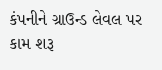કંપનીને ગ્રાઉન્ડ લેવલ પર કામ શરૂ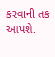કરવાની તક આપશે.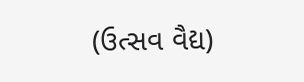(ઉત્સવ વૈદ્ય)